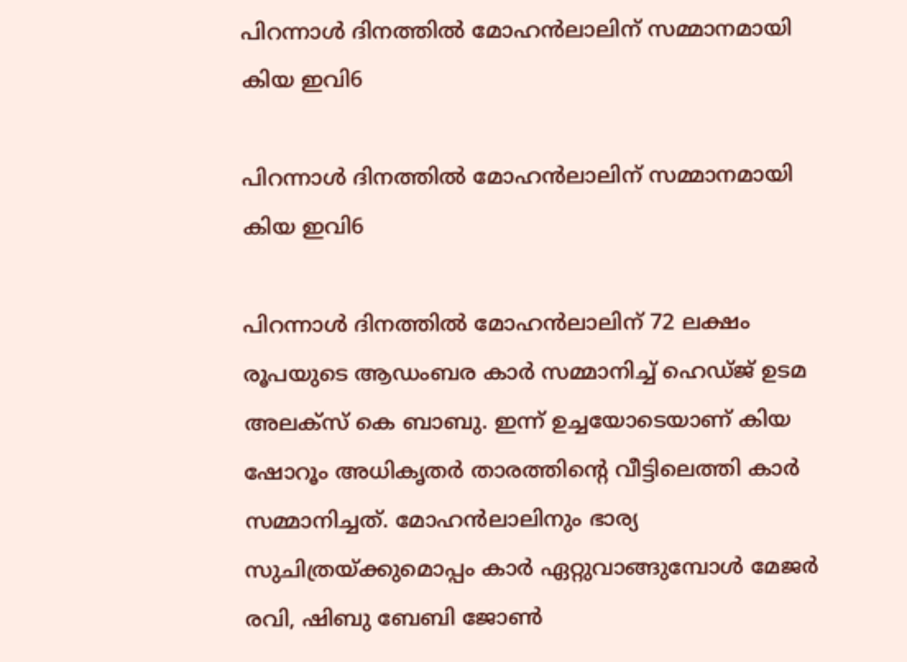പിറന്നാൾ ദിനത്തിൽ മോഹൻലാലിന് സമ്മാനമായി കിയ ഇവി6

പിറന്നാൾ ദിനത്തിൽ മോഹൻലാലിന് സമ്മാനമായി കിയ ഇവി6

പിറന്നാൾ ദിനത്തിൽ മോഹൻലാലിന് 72 ലക്ഷം രൂപയുടെ ആഡംബര കാർ സമ്മാനിച്ച് ഹെഡ്ജ് ഉടമ അലക്‌സ് കെ ബാബു. ഇന്ന് ഉച്ചയോടെയാണ് കിയ ഷോറൂം അധികൃതർ താരത്തിന്റെ വീട്ടിലെത്തി കാർ സമ്മാനിച്ചത്. മോഹൻലാലിനും ഭാര്യ സുചിത്രയ്ക്കുമൊപ്പം കാർ ഏറ്റുവാങ്ങുമ്പോൾ മേജർ രവി, ഷിബു ബേബി ജോൺ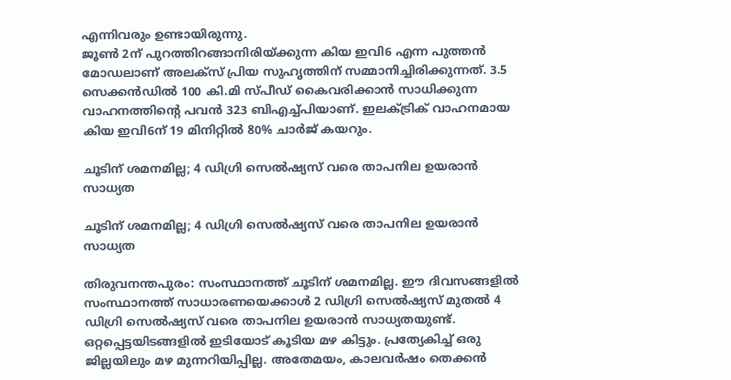എന്നിവരും ഉണ്ടായിരുന്നു.
ജൂൺ 2ന് പുറത്തിറങ്ങാനിരിയ്ക്കുന്ന കിയ ഇവി6 എന്ന പുത്തൻ മോഡലാണ് അലക്‌സ് പ്രിയ സുഹൃത്തിന് സമ്മാനിച്ചിരിക്കുന്നത്. 3.5 സെക്കൻഡിൽ 100 കി.മി സ്പീഡ് കൈവരിക്കാൻ സാധിക്കുന്ന വാഹനത്തിന്റെ പവൻ 323 ബിഎച്ച്പിയാണ്. ഇലക്ട്രിക് വാഹനമായ കിയ ഇവി6ന് 19 മിനിറ്റിൽ 80% ചാർജ് കയറും.

ചൂടിന് ശമനമില്ല; 4 ഡിഗ്രി സെൽഷ്യസ് വരെ താപനില ഉയരാൻ സാധ്യത

ചൂടിന് ശമനമില്ല; 4 ഡിഗ്രി സെൽഷ്യസ് വരെ താപനില ഉയരാൻ സാധ്യത

തിരുവനന്തപുരം: സംസ്ഥാനത്ത് ചൂടിന് ശമനമില്ല. ഈ ദിവസങ്ങളിൽ സംസ്ഥാനത്ത് സാധാരണയെക്കാൾ 2 ഡിഗ്രി സെൽഷ്യസ് മുതൽ 4 ഡിഗ്രി സെൽഷ്യസ് വരെ താപനില ഉയരാൻ സാധ്യതയുണ്ട്. ഒറ്റപ്പെട്ടയിടങ്ങളിൽ ഇടിയോട് കൂടിയ മഴ കിട്ടും. പ്രത്യേകിച്ച് ഒരു ജില്ലയിലും മഴ മുന്നറിയിപ്പില്ല. അതേമയം, കാലവർഷം തെക്കൻ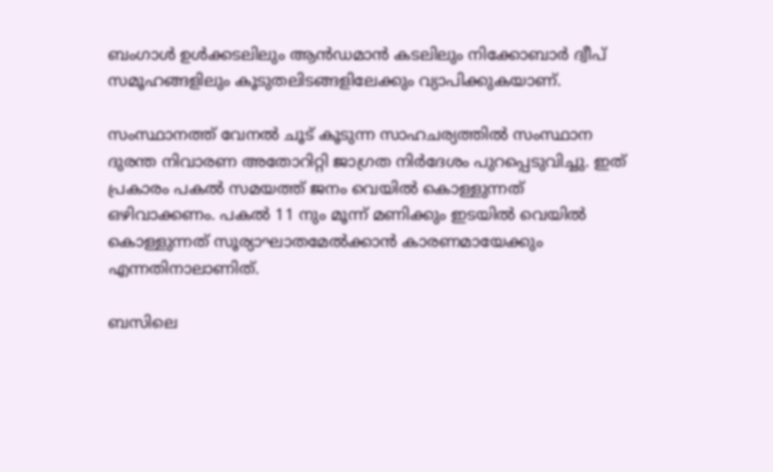ബംഗാൾ ഉൾക്കടലിലും ആൻഡമാൻ കടലിലും നിക്കോബാർ ദ്വീപ് സമൂഹങ്ങളിലും കൂടുതലിടങ്ങളിലേക്കും വ്യാപിക്കുകയാണ്.

സംസ്ഥാനത്ത് വേനൽ ചൂട് കൂടുന്ന സാഹചര്യത്തിൽ സംസ്ഥാന ദുരന്ത നിവാരണ അതോറിറ്റി ജാഗ്രത നിർദേശം പുറപ്പെടുവിച്ചു. ഇത് പ്രകാരം പകൽ സമയത്ത് ജനം വെയിൽ കൊള്ളുന്നത് ഒഴിവാക്കണം. പകൽ 11 നും മൂന്ന് മണിക്കും ഇടയിൽ വെയിൽ കൊള്ളുന്നത് സൂര്യാഘാതമേൽക്കാൻ കാരണമായേക്കും എന്നതിനാലാണിത്.

ബസിലെ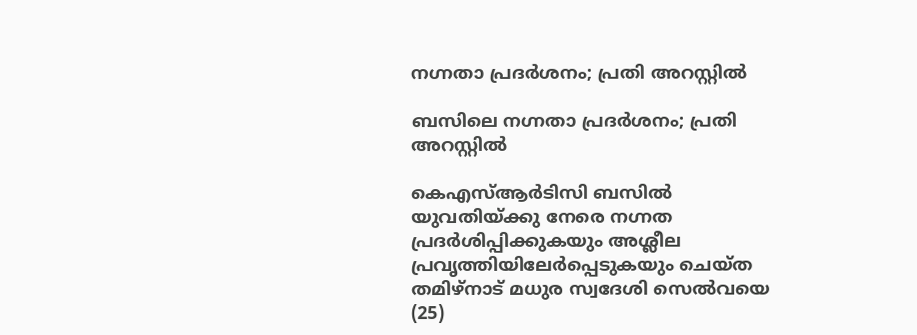നഗ്നതാ പ്രദർശനം; പ്രതി അറസ്റ്റിൽ

ബസിലെ നഗ്നതാ പ്രദർശനം; പ്രതി അറസ്റ്റിൽ

കെഎസ്ആർടിസി ബസിൽ യുവതിയ്ക്കു നേരെ നഗ്നത പ്രദർശിപ്പിക്കുകയും അശ്ലീല
പ്രവൃത്തിയിലേർപ്പെടുകയും ചെയ്ത തമിഴ്നാട് മധുര സ്വദേശി സെൽവയെ (25)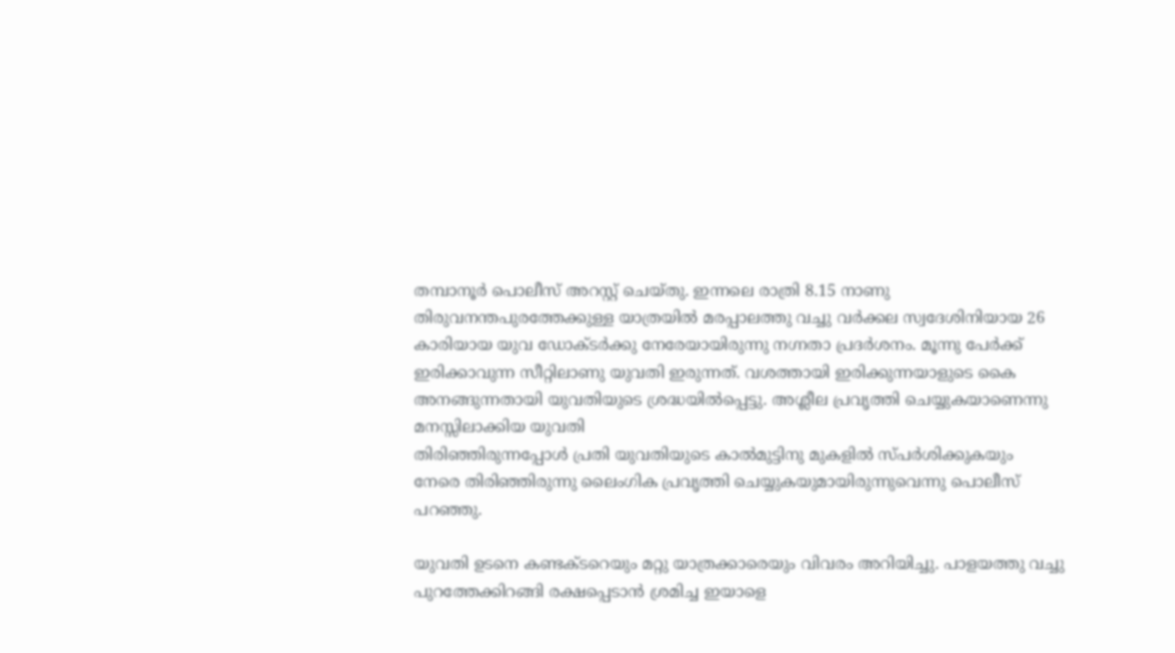തമ്പാനൂർ പൊലീസ് അറസ്റ്റ് ചെയ്തു. ഇന്നലെ രാത്രി 8.15 നാണു തിരുവനന്തപുരത്തേക്കുള്ള യാത്രയിൽ മരപ്പാലത്തു വച്ചു വർക്കല സ്വദേശിനിയായ 26 കാരിയായ യുവ ഡോക്ടർക്കു നേരേയായിരുന്നു നഗ്നതാ പ്രദർശനം. മൂന്നു പേർക്ക് ഇരിക്കാവുന്ന സീറ്റിലാണു യുവതി ഇരുന്നത്. വശത്തായി ഇരിക്കുന്നയാളുടെ കൈ അനങ്ങുന്നതായി യുവതിയുടെ ശ്രദ്ധയിൽപ്പെട്ടു. അശ്ലീല പ്രവൃത്തി ചെയ്യുകയാണെന്നു മനസ്സിലാക്കിയ യുവതി
തിരിഞ്ഞിരുന്നപ്പോൾ പ്രതി യുവതിയുടെ കാൽമുട്ടിനു മുകളിൽ സ്പർശിക്കുകയും
നേരെ തിരി‍ഞ്ഞിരുന്നു ലൈംഗിക പ്രവൃത്തി ചെയ്യുകയുമായിരുന്നുവെന്നു പൊലീസ്
പറഞ്ഞു.

യുവതി ഉടനെ കണ്ടക്ടറെയും മറ്റു യാത്രക്കാരെയും വിവരം അറിയിച്ചു. പാളയത്തു വച്ചു പുറത്തേക്കിറങ്ങി രക്ഷപ്പെടാൻ ശ്രമിച്ച ഇയാളെ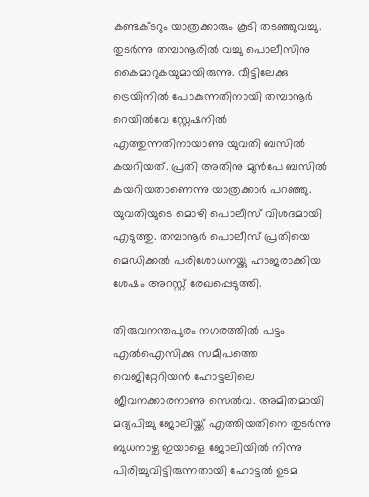കണ്ടക്ടറും യാത്രക്കാരും കൂടി തടഞ്ഞുവച്ചു. തുടർന്നു തമ്പാനൂരിൽ വച്ചു പൊലീസിനു കൈമാറുകയുമായിരുന്നു. വീട്ടിലേക്കു ട്രെയിനിൽ പോകുന്നതിനായി തമ്പാനൂർ റെയിൽവേ സ്റ്റേഷനിൽ എത്തുന്നതിനായാണു യുവതി ബസിൽ കയറിയത്. പ്രതി അതിനു മുൻപേ ബസിൽ കയറിയതാണെന്നു യാത്രക്കാർ പറഞ്ഞു. യുവതിയുടെ മൊഴി പൊലീസ് വിശദമായി എടുത്തു. തമ്പാനൂർ പൊലീസ് പ്രതിയെ മെഡിക്കൽ പരിശോധനയ്ക്കു ഹാജരാക്കിയ ശേഷം അറസ്റ്റ് രേഖപ്പെടുത്തി.

തിരുവനന്തപുരം നഗരത്തിൽ പട്ടം എൽഐസിക്കു സമീപത്തെ വെജിറ്റേറിയൻ ഹോട്ടലിലെ ജീവനക്കാരനാണു സെൽവ. അമിതമായി മദ്യപിച്ചു ജോലിയ്ക്ക് എത്തിയതിനെ തുടർന്നു ബുധനാഴ്ച ഇയാളെ ജോലിയിൽ നിന്നു പിരിച്ചുവിട്ടിരുന്നതായി ഹോട്ടൽ ഉടമ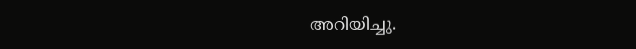അറിയിച്ചു.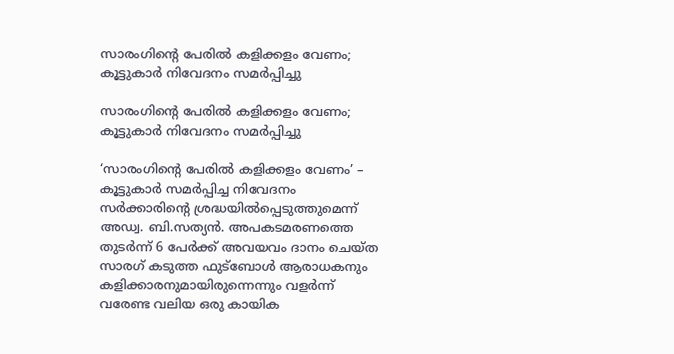സാരംഗിൻ്റെ പേരിൽ കളിക്കളം വേണം; കൂട്ടുകാർ നിവേദനം സമർപ്പിച്ചു

സാരംഗിൻ്റെ പേരിൽ കളിക്കളം വേണം; കൂട്ടുകാർ നിവേദനം സമർപ്പിച്ചു

‘സാരംഗിൻ്റെ പേരിൽ കളിക്കളം വേണം’ – കൂട്ടുകാർ സമർപ്പിച്ച നിവേദനം സർക്കാരിൻ്റെ ശ്രദ്ധയിൽപ്പെടുത്തുമെന്ന് അഡ്വ. ബി.സത്യൻ. അപകടമരണത്തെ തുടർന്ന് 6 പേർക്ക് അവയവം ദാനം ചെയ്ത സാരഗ് കടുത്ത ഫുട്ബോൾ ആരാധകനും കളിക്കാരനുമായിരുന്നെന്നും വളർന്ന് വരേണ്ട വലിയ ഒരു കായിക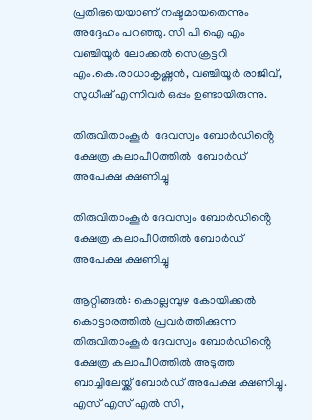പ്രതിഭയെയാണ് നഷ്ടമായതെന്നും അദ്ദേഹം പറഞ്ഞു. സി പി ഐ എം വഞ്ചിയൂർ ലോക്കൽ സെക്രട്ടറി എം.കെ.രാധാകൃഷ്ണൻ, വഞ്ചിയൂർ രാജിവ്, സുധീഷ് എന്നിവർ ഒപ്പം ഉണ്ടായിരുന്നു.

തിരുവിതാംകൂർ  ദേവസ്വം ബോർഡിൻ്റെ ക്ഷേത്ര കലാപീ0ത്തിൽ  ബോർഡ് അപേക്ഷ ക്ഷണിച്ചു

തിരുവിതാംകൂർ ദേവസ്വം ബോർഡിൻ്റെ ക്ഷേത്ര കലാപീ0ത്തിൽ ബോർഡ് അപേക്ഷ ക്ഷണിച്ചു

ആറ്റിങ്ങൽ: കൊല്ലമ്പുഴ കോയിക്കൽ കൊട്ടാരത്തിൽ പ്രവർത്തിക്കുന്ന തിരുവിതാംകൂർ ദേവസ്വം ബോർഡിൻ്റെ ക്ഷേത്ര കലാപീ0ത്തിൽ അടുത്ത ബാച്ചിലേയ്ക്ക് ബോർഡ് അപേക്ഷ ക്ഷണിച്ചു. എസ് എസ് എൽ സി,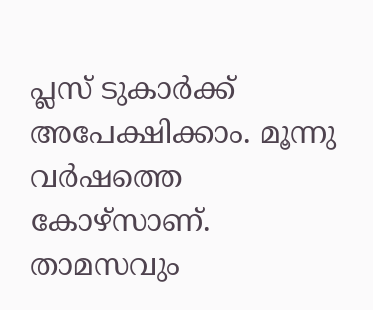പ്ലസ് ടുകാർക്ക് അപേക്ഷിക്കാം. മൂന്നു വർഷത്തെ കോഴ്സാണ്. താമസവും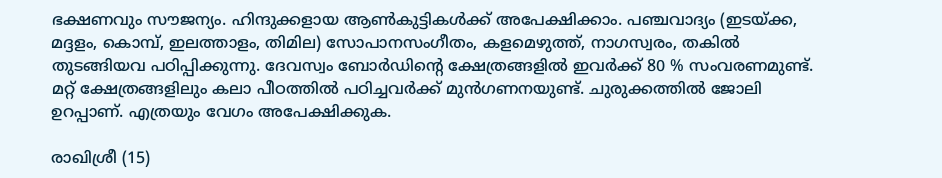ഭക്ഷണവും സൗജന്യം. ഹിന്ദുക്കളായ ആൺകുട്ടികൾക്ക് അപേക്ഷിക്കാം. പഞ്ചവാദ്യം (ഇടയ്ക്ക, മദ്ദളം, കൊമ്പ്, ഇലത്താളം, തിമില) സോപാനസംഗീതം, കളമെഴുത്ത്, നാഗസ്വരം, തകിൽ തുടങ്ങിയവ പഠിപ്പിക്കുന്നു. ദേവസ്വം ബോർഡിൻ്റെ ക്ഷേത്രങ്ങളിൽ ഇവർക്ക് 80 % സംവരണമുണ്ട്. മറ്റ് ക്ഷേത്രങ്ങളിലും കലാ പീഠത്തിൽ പഠിച്ചവർക്ക് മുൻഗണനയുണ്ട്. ചുരുക്കത്തിൽ ജോലി ഉറപ്പാണ്. എത്രയും വേഗം അപേക്ഷിക്കുക.

രാഖിശ്രീ (15)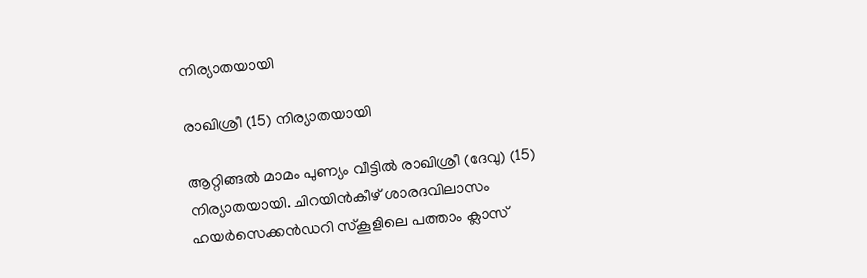നിര്യാതയായി

രാഖിശ്രീ (15) നിര്യാതയായി

ആറ്റിങ്ങൽ മാമം പുണ്യം വീട്ടിൽ രാഖിശ്രീ (ദേവു) (15) നിര്യാതയായി. ചിറയിൻകീഴ് ശാരദവിലാസം ഹയർസെക്കൻഡറി സ്കൂളിലെ പത്താം ക്ലാസ്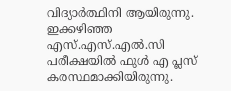വിദ്യാർത്ഥിനി ആയിരുന്നു. ഇക്കഴിഞ്ഞ എസ്.എസ്.എൽ.സി പരീക്ഷയിൽ ഫുൾ എ പ്ലസ് കരസ്ഥമാക്കിയിരുന്നു.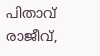പിതാവ് രാജീവ്,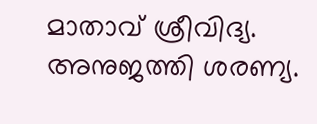മാതാവ് ശ്രീവിദ്യ. അനുജത്തി ശരണ്യ.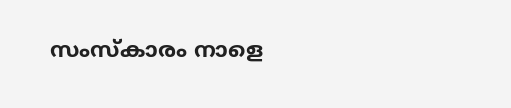സംസ്കാരം നാളെ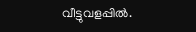വീട്ടുവളപ്പിൽ.